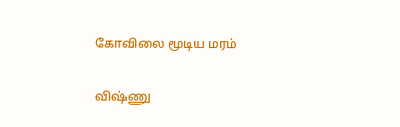கோவிலை மூடிய மரம்

விஷ்ணு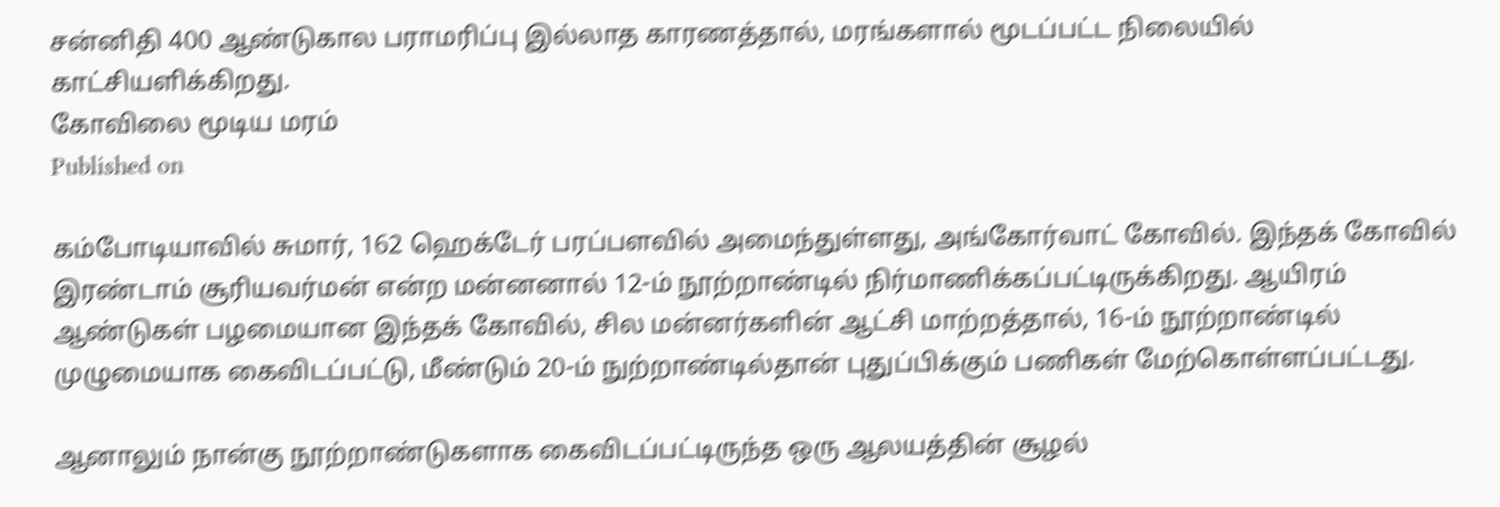சன்னிதி 400 ஆண்டுகால பராமரிப்பு இல்லாத காரணத்தால், மரங்களால் மூடப்பட்ட நிலையில் காட்சியளிக்கிறது.
கோவிலை மூடிய மரம்
Published on

கம்போடியாவில் சுமார், 162 ஹெக்டேர் பரப்பளவில் அமைந்துள்ளது, அங்கோர்வாட் கோவில். இந்தக் கோவில் இரண்டாம் சூரியவர்மன் என்ற மன்னனால் 12-ம் நூற்றாண்டில் நிர்மாணிக்கப்பட்டிருக்கிறது. ஆயிரம் ஆண்டுகள் பழமையான இந்தக் கோவில், சில மன்னர்களின் ஆட்சி மாற்றத்தால், 16-ம் நூற்றாண்டில் முழுமையாக கைவிடப்பட்டு, மீண்டும் 20-ம் நுற்றாண்டில்தான் புதுப்பிக்கும் பணிகள் மேற்கொள்ளப்பட்டது.

ஆனாலும் நான்கு நூற்றாண்டுகளாக கைவிடப்பட்டிருந்த ஒரு ஆலயத்தின் சூழல்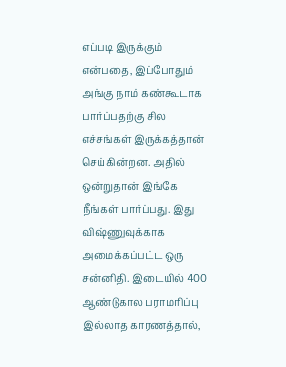எப்படி இருக்கும் என்பதை, இப்போதும் அங்கு நாம் கண்கூடாக பார்ப்பதற்கு சில எச்சங்கள் இருக்கத்தான் செய்கின்றன. அதில் ஒன்றுதான் இங்கே நீங்கள் பார்ப்பது. இது விஷ்ணுவுக்காக அமைக்கப்பட்ட ஒரு சன்னிதி. இடையில் 400 ஆண்டுகால பராமரிப்பு இல்லாத காரணத்தால்,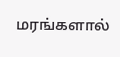மரங்களால்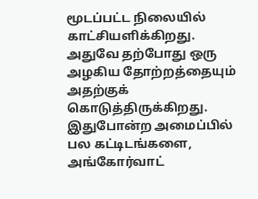மூடப்பட்ட நிலையில் காட்சியளிக்கிறது. அதுவே தற்போது ஒரு அழகிய தோற்றத்தையும் அதற்குக் கொடுத்திருக்கிறது. இதுபோன்ற அமைப்பில் பல கட்டிடங்களை, அங்கோர்வாட்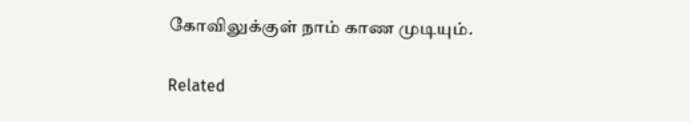கோவிலுக்குள் நாம் காண முடியும்.

Related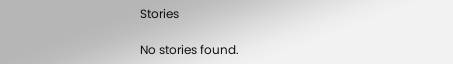Stories

No stories found.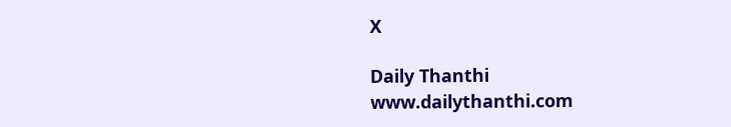X

Daily Thanthi
www.dailythanthi.com